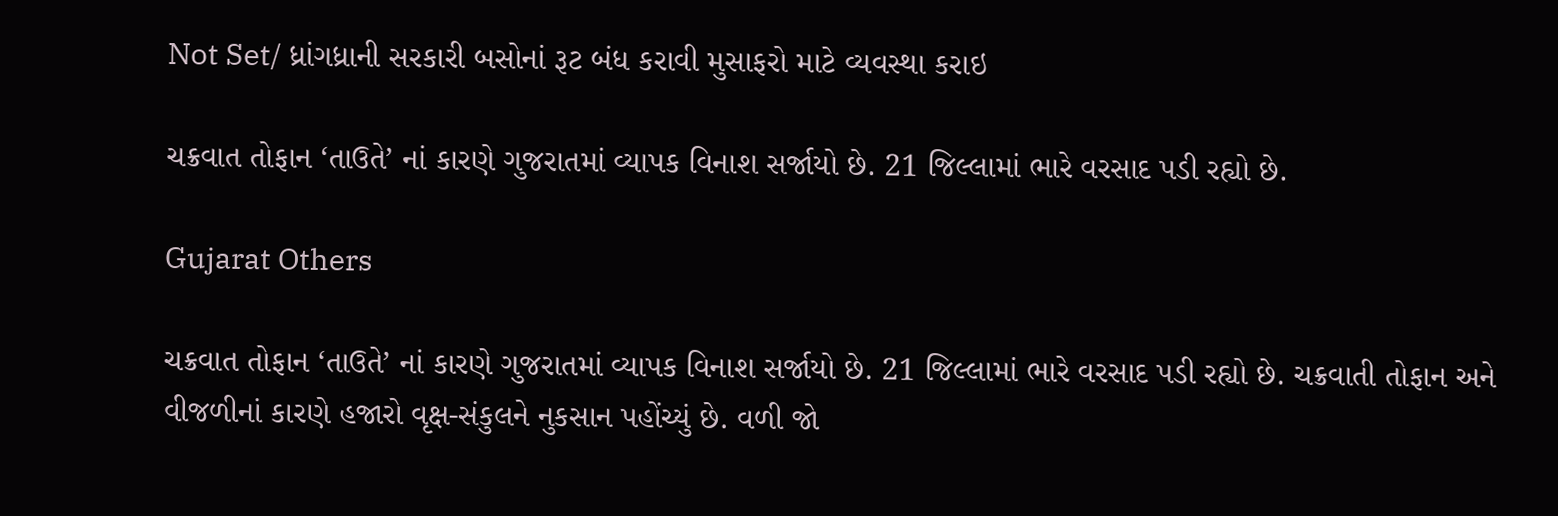Not Set/ ધ્રાંગધ્રાની સરકારી બસોનાં રૂટ બંધ કરાવી મુસાફરો માટે વ્યવસ્થા કરાઇ

ચક્રવાત તોફાન ‘તાઉતે’ નાં કારણે ગુજરાતમાં વ્યાપક વિનાશ સર્જાયો છે. 21 જિલ્લામાં ભારે વરસાદ પડી રહ્યો છે.

Gujarat Others

ચક્રવાત તોફાન ‘તાઉતે’ નાં કારણે ગુજરાતમાં વ્યાપક વિનાશ સર્જાયો છે. 21 જિલ્લામાં ભારે વરસાદ પડી રહ્યો છે. ચક્રવાતી તોફાન અને વીજળીનાં કારણે હજારો વૃક્ષ-સંકુલને નુકસાન પહોંચ્યું છે. વળી જો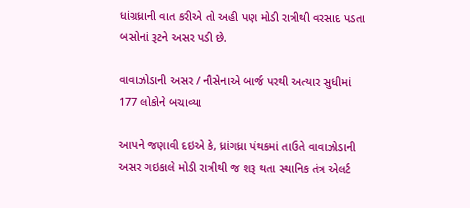ધાંગ્રધ્રાની વાત કરીએ તો અહી પણ મોડી રાત્રીથી વરસાદ પડતા બસોનાં રૂટને અસર પડી છે.

વાવાઝોડાની અસર / નૌસેનાએ બાર્જ પરથી અત્યાર સુધીમાં 177 લોકોને બચાવ્યા

આપને જણાવી દઇએ કે, ધ્રાંગધ્રા પંથકમાં તાઉતે વાવાઝોડાની અસર ગઇકાલે મોડી રાત્રીથી જ શરૂ થતા સ્થાનિક તંત્ર એલર્ટ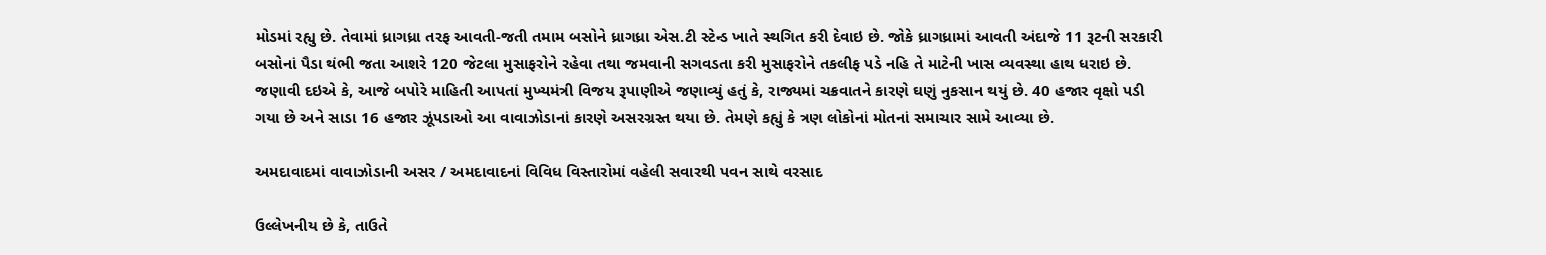મોડમાં રહ્યુ છે. તેવામાં ધ્રાગધ્રા તરફ આવતી-જતી તમામ બસોને ધ્રાગધ્રા એસ.ટી સ્ટેન્ડ ખાતે સ્થગિત કરી દેવાઇ છે. જોકે ધ્રાગધ્રામાં આવતી અંદાજે 11 રૂટની સરકારી બસોનાં પૈડા થંભી જતા આશરે 120 જેટલા મુસાફરોને રહેવા તથા જમવાની સગવડતા કરી મુસાફરોને તકલીફ પડે નહિ તે માટેની ખાસ વ્યવસ્થા હાથ ધરાઇ છે. જણાવી દઇએ કે, આજે બપોરે માહિતી આપતાં મુખ્યમંત્રી વિજય રૂપાણીએ જણાવ્યું હતું કે, રાજ્યમાં ચક્રવાતને કારણે ઘણું નુકસાન થયું છે. 40 હજાર વૃક્ષો પડી ગયા છે અને સાડા 16 હજાર ઝૂંપડાઓ આ વાવાઝોડાનાં કારણે અસરગ્રસ્ત થયા છે. તેમણે કહ્યું કે ત્રણ લોકોનાં મોતનાં સમાચાર સામે આવ્યા છે.

અમદાવાદમાં વાવાઝોડાની અસર / અમદાવાદનાં વિવિધ વિસ્તારોમાં વહેલી સવારથી પવન સાથે વરસાદ

ઉલ્લેખનીય છે કે, તાઉતે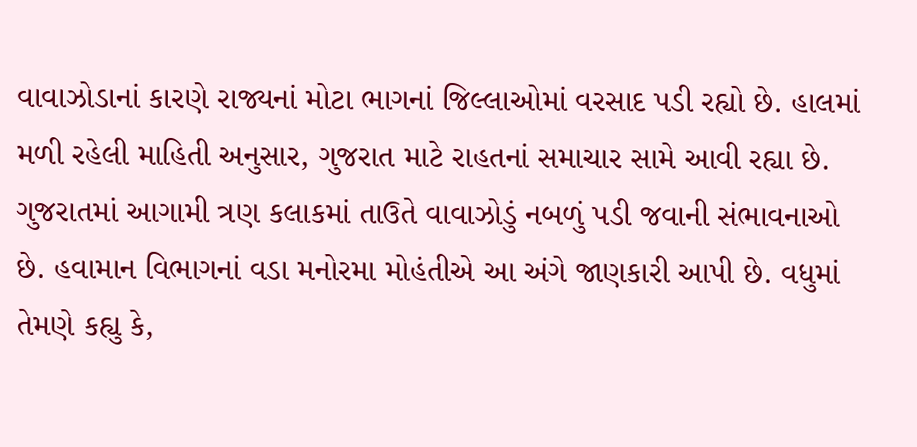વાવાઝોડાનાં કારણે રાજ્યનાં મોટા ભાગનાં જિલ્લાઓમાં વરસાદ પડી રહ્યો છે. હાલમાં મળી રહેલી માહિતી અનુસાર, ગુજરાત માટે રાહતનાં સમાચાર સામે આવી રહ્યા છે. ગુજરાતમાં આગામી ત્રણ કલાકમાં તાઉતે વાવાઝોડું નબળું પડી જવાની સંભાવનાઓ છે. હવામાન વિભાગનાં વડા મનોરમા મોહંતીએ આ અંગે જાણકારી આપી છે. વધુમાં તેમણે કહ્યુ કે,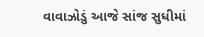વાવાઝોડું આજે સાંજ સુધીમાં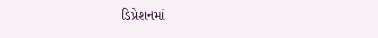ડિપ્રેશનમાં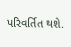પરિવર્તિત થશે.